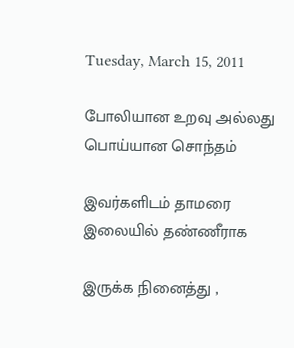Tuesday, March 15, 2011

போலியான உறவு அல்லது பொய்யான சொந்தம்

இவர்களிடம் தாமரை இலையில் தண்ணீராக

இருக்க நினைத்து ,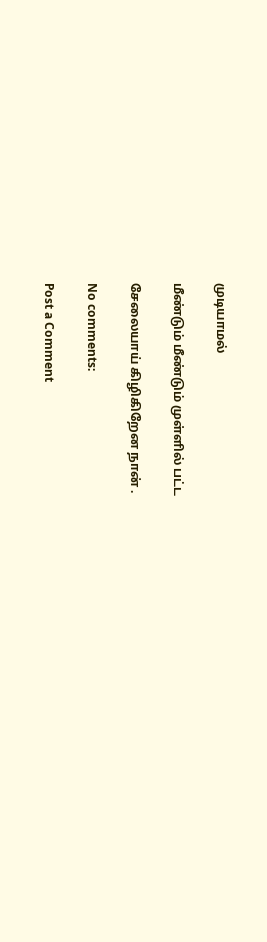முடியாமல்

மீண்டும் மீண்டும் முள்ளில் பட்ட

சேலையாய் கிழிகிறேன நான் .

No comments:

Post a Comment